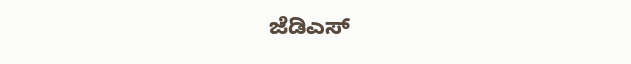ಜೆಡಿಎಸ್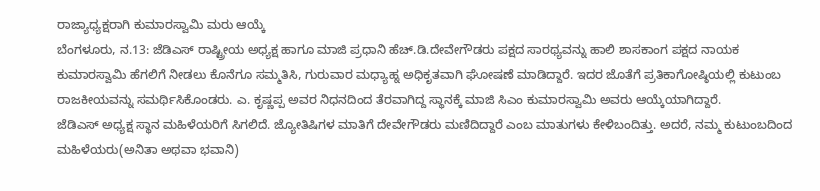ರಾಜ್ಯಾಧ್ಯಕ್ಷರಾಗಿ ಕುಮಾರಸ್ವಾಮಿ ಮರು ಆಯ್ಕೆ
ಬೆಂಗಳೂರು, ನ.13: ಜೆಡಿಎಸ್ ರಾಷ್ಟ್ರೀಯ ಅಧ್ಯಕ್ಷ ಹಾಗೂ ಮಾಜಿ ಪ್ರಧಾನಿ ಹೆಚ್.ಡಿ.ದೇವೇಗೌಡರು ಪಕ್ಷದ ಸಾರಥ್ಯವನ್ನು ಹಾಲಿ ಶಾಸಕಾಂಗ ಪಕ್ಷದ ನಾಯಕ ಕುಮಾರಸ್ವಾಮಿ ಹೆಗಲಿಗೆ ನೀಡಲು ಕೊನೆಗೂ ಸಮ್ಮತಿಸಿ, ಗುರುವಾರ ಮಧ್ಯಾಹ್ನ ಅಧಿಕೃತವಾಗಿ ಘೋಷಣೆ ಮಾಡಿದ್ದಾರೆ. ಇದರ ಜೊತೆಗೆ ಪ್ರತಿಕಾಗೋಷ್ಠಿಯಲ್ಲಿ ಕುಟುಂಬ ರಾಜಕೀಯವನ್ನು ಸಮರ್ಥಿಸಿಕೊಂಡರು. ಎ. ಕೃಷ್ಣಪ್ಪ ಅವರ ನಿಧನದಿಂದ ತೆರವಾಗಿದ್ದ ಸ್ಥಾನಕ್ಕೆ ಮಾಜಿ ಸಿಎಂ ಕುಮಾರಸ್ವಾಮಿ ಅವರು ಆಯ್ಕೆಯಾಗಿದ್ದಾರೆ.
ಜೆಡಿಎಸ್ ಅಧ್ಯಕ್ಷ ಸ್ಥಾನ ಮಹಿಳೆಯರಿಗೆ ಸಿಗಲಿದೆ. ಜ್ಯೋತಿಷಿಗಳ ಮಾತಿಗೆ ದೇವೇಗೌಡರು ಮಣಿದಿದ್ದಾರೆ ಎಂಬ ಮಾತುಗಳು ಕೇಳಿಬಂದಿತ್ತು. ಅದರೆ, ನಮ್ಮ ಕುಟುಂಬದಿಂದ ಮಹಿಳೆಯರು(ಅನಿತಾ ಅಥವಾ ಭವಾನಿ)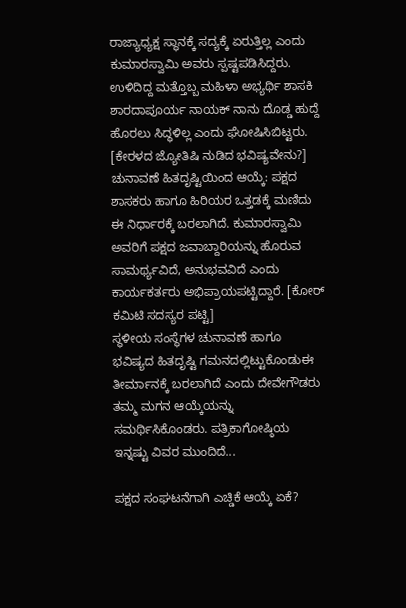ರಾಜ್ಯಾಧ್ಯಕ್ಷ ಸ್ಥಾನಕ್ಕೆ ಸದ್ಯಕ್ಕೆ ಏರುತ್ತಿಲ್ಲ ಎಂದು ಕುಮಾರಸ್ವಾಮಿ ಅವರು ಸ್ಪಷ್ಟಪಡಿಸಿದ್ದರು. ಉಳಿದಿದ್ದ ಮತ್ತೊಬ್ಬ ಮಹಿಳಾ ಅಭ್ಯರ್ಥಿ ಶಾಸಕಿ ಶಾರದಾಪೂರ್ಯ ನಾಯಕ್ ನಾನು ದೊಡ್ಡ ಹುದ್ದೆ ಹೊರಲು ಸಿದ್ಧಳಿಲ್ಲ ಎಂದು ಘೋಷಿಸಿಬಿಟ್ಟರು. [ಕೇರಳದ ಜ್ಯೋತಿಷಿ ನುಡಿದ ಭವಿಷ್ಯವೇನು?]
ಚುನಾವಣೆ ಹಿತದೃಷ್ಟಿಯಿಂದ ಆಯ್ಕೆ: ಪಕ್ಷದ ಶಾಸಕರು ಹಾಗೂ ಹಿರಿಯರ ಒತ್ತಡಕ್ಕೆ ಮಣಿದು ಈ ನಿರ್ಧಾರಕ್ಕೆ ಬರಲಾಗಿದೆ. ಕುಮಾರಸ್ವಾಮಿ ಅವರಿಗೆ ಪಕ್ಷದ ಜವಾಬ್ದಾರಿಯನ್ನು ಹೊರುವ ಸಾಮರ್ಥ್ಯವಿದೆ, ಅನುಭವವಿದೆ ಎಂದು ಕಾರ್ಯಕರ್ತರು ಅಭಿಪ್ರಾಯಪಟ್ಟಿದ್ದಾರೆ. [ಕೋರ್ ಕಮಿಟಿ ಸದಸ್ಯರ ಪಟ್ಟಿ]
ಸ್ಥಳೀಯ ಸಂಸ್ಥೆಗಳ ಚುನಾವಣೆ ಹಾಗೂ ಭವಿಷ್ಯದ ಹಿತದೃಷ್ಟಿ ಗಮನದಲ್ಲಿಟ್ಟುಕೊಂಡುಈ ತೀರ್ಮಾನಕ್ಕೆ ಬರಲಾಗಿದೆ ಎಂದು ದೇವೇಗೌಡರು ತಮ್ಮ ಮಗನ ಆಯ್ಕೆಯನ್ನು ಸಮರ್ಥಿಸಿಕೊಂಡರು. ಪತ್ರಿಕಾಗೋಷ್ಠಿಯ ಇನ್ನಷ್ಟು ವಿವರ ಮುಂದಿದೆ...

ಪಕ್ಷದ ಸಂಘಟನೆಗಾಗಿ ಎಚ್ಡಿಕೆ ಆಯ್ಕೆ ಏಕೆ?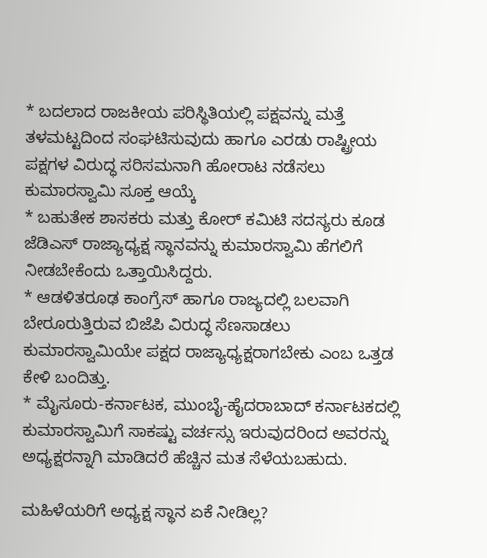* ಬದಲಾದ ರಾಜಕೀಯ ಪರಿಸ್ಥಿತಿಯಲ್ಲಿ ಪಕ್ಷವನ್ನು ಮತ್ತೆ ತಳಮಟ್ಟದಿಂದ ಸಂಘಟಿಸುವುದು ಹಾಗೂ ಎರಡು ರಾಷ್ಟ್ರೀಯ ಪಕ್ಷಗಳ ವಿರುದ್ಧ ಸರಿಸಮನಾಗಿ ಹೋರಾಟ ನಡೆಸಲು ಕುಮಾರಸ್ವಾಮಿ ಸೂಕ್ತ ಆಯ್ಕೆ
* ಬಹುತೇಕ ಶಾಸಕರು ಮತ್ತು ಕೋರ್ ಕಮಿಟಿ ಸದಸ್ಯರು ಕೂಡ ಜೆಡಿಎಸ್ ರಾಜ್ಯಾಧ್ಯಕ್ಷ ಸ್ಥಾನವನ್ನು ಕುಮಾರಸ್ವಾಮಿ ಹೆಗಲಿಗೆ ನೀಡಬೇಕೆಂದು ಒತ್ತಾಯಿಸಿದ್ದರು.
* ಆಡಳಿತರೂಢ ಕಾಂಗ್ರೆಸ್ ಹಾಗೂ ರಾಜ್ಯದಲ್ಲಿ ಬಲವಾಗಿ ಬೇರೂರುತ್ತಿರುವ ಬಿಜೆಪಿ ವಿರುದ್ಧ ಸೆಣಸಾಡಲು ಕುಮಾರಸ್ವಾಮಿಯೇ ಪಕ್ಷದ ರಾಜ್ಯಾಧ್ಯಕ್ಷರಾಗಬೇಕು ಎಂಬ ಒತ್ತಡ ಕೇಳಿ ಬಂದಿತ್ತು.
* ಮೈಸೂರು-ಕರ್ನಾಟಕ, ಮುಂಬೈ-ಹೈದರಾಬಾದ್ ಕರ್ನಾಟಕದಲ್ಲಿ ಕುಮಾರಸ್ವಾಮಿಗೆ ಸಾಕಷ್ಟು ವರ್ಚಸ್ಸು ಇರುವುದರಿಂದ ಅವರನ್ನು ಅಧ್ಯಕ್ಷರನ್ನಾಗಿ ಮಾಡಿದರೆ ಹೆಚ್ಚಿನ ಮತ ಸೆಳೆಯಬಹುದು.

ಮಹಿಳೆಯರಿಗೆ ಅಧ್ಯಕ್ಷ ಸ್ಥಾನ ಏಕೆ ನೀಡಿಲ್ಲ?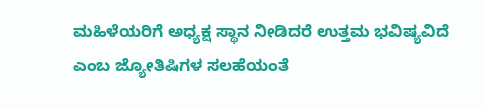ಮಹಿಳೆಯರಿಗೆ ಅಧ್ಯಕ್ಷ ಸ್ಥಾನ ನೀಡಿದರೆ ಉತ್ತಮ ಭವಿಷ್ಯವಿದೆ ಎಂಬ ಜ್ಯೋತಿಷಿಗಳ ಸಲಹೆಯಂತೆ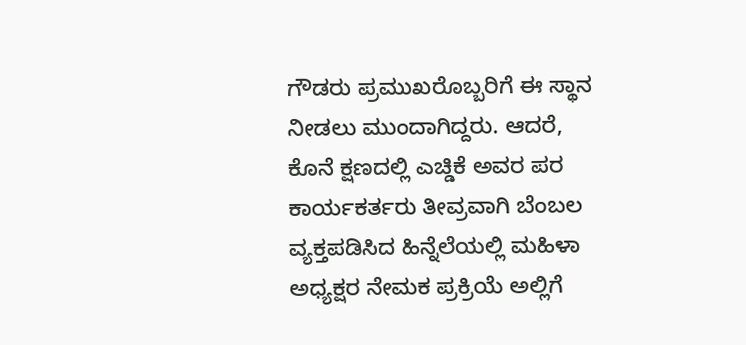ಗೌಡರು ಪ್ರಮುಖರೊಬ್ಬರಿಗೆ ಈ ಸ್ಥಾನ ನೀಡಲು ಮುಂದಾಗಿದ್ದರು. ಆದರೆ, ಕೊನೆ ಕ್ಷಣದಲ್ಲಿ ಎಚ್ಡಿಕೆ ಅವರ ಪರ ಕಾರ್ಯಕರ್ತರು ತೀವ್ರವಾಗಿ ಬೆಂಬಲ ವ್ಯಕ್ತಪಡಿಸಿದ ಹಿನ್ನೆಲೆಯಲ್ಲಿ ಮಹಿಳಾ ಅಧ್ಯಕ್ಷರ ನೇಮಕ ಪ್ರಕ್ರಿಯೆ ಅಲ್ಲಿಗೆ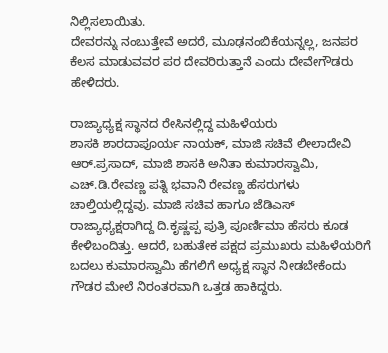ನಿಲ್ಲಿಸಲಾಯಿತು.
ದೇವರನ್ನು ನಂಬುತ್ತೇವೆ ಅದರೆ, ಮೂಢನಂಬಿಕೆಯನ್ನಲ್ಲ, ಜನಪರ ಕೆಲಸ ಮಾಡುವವರ ಪರ ದೇವರಿರುತ್ತಾನೆ ಎಂದು ದೇವೇಗೌಡರು ಹೇಳಿದರು.

ರಾಜ್ಯಾಧ್ಯಕ್ಷ ಸ್ಥಾನದ ರೇಸಿನಲ್ಲಿದ್ದ ಮಹಿಳೆಯರು
ಶಾಸಕಿ ಶಾರದಾಪೂರ್ಯ ನಾಯಕ್, ಮಾಜಿ ಸಚಿವೆ ಲೀಲಾದೇವಿ ಆರ್.ಪ್ರಸಾದ್, ಮಾಜಿ ಶಾಸಕಿ ಅನಿತಾ ಕುಮಾರಸ್ವಾಮಿ, ಎಚ್.ಡಿ.ರೇವಣ್ಣ ಪತ್ನಿ ಭವಾನಿ ರೇವಣ್ಣ ಹೆಸರುಗಳು ಚಾಲ್ತಿಯಲ್ಲಿದ್ದವು. ಮಾಜಿ ಸಚಿವ ಹಾಗೂ ಜೆಡಿಎಸ್ ರಾಜ್ಯಾಧ್ಯಕ್ಷರಾಗಿದ್ದ ದಿ.ಕೃಷ್ಣಪ್ಪ ಪುತ್ರಿ ಪೂರ್ಣಿಮಾ ಹೆಸರು ಕೂಡ ಕೇಳಿಬಂದಿತ್ತು. ಆದರೆ, ಬಹುತೇಕ ಪಕ್ಷದ ಪ್ರಮುಖರು ಮಹಿಳೆಯರಿಗೆ ಬದಲು ಕುಮಾರಸ್ವಾಮಿ ಹೆಗಲಿಗೆ ಅಧ್ಯಕ್ಷ ಸ್ಥಾನ ನೀಡಬೇಕೆಂದು ಗೌಡರ ಮೇಲೆ ನಿರಂತರವಾಗಿ ಒತ್ತಡ ಹಾಕಿದ್ದರು.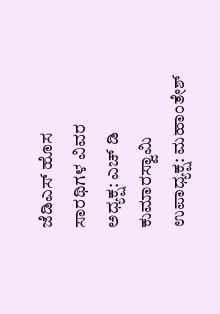ಜೆಡಿಎಸ್ ಹೊಸ ಸಾರಥಿಗಳ ವಿವರ
ಅಧ್ಯಕ್ಷ: ಎಚ್ ಡಿ ಕುಮಾರಸ್ವಾಮಿ
ಉಪಾಧ್ಯಕ್ಷ: ಮಹಾಂತೇಶ್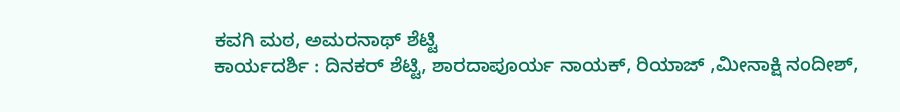ಕವಗಿ ಮಠ, ಅಮರನಾಥ್ ಶೆಟ್ಟಿ
ಕಾರ್ಯದರ್ಶಿ : ದಿನಕರ್ ಶೆಟ್ಟಿ, ಶಾರದಾಪೂರ್ಯ ನಾಯಕ್, ರಿಯಾಜ್ ,ಮೀನಾಕ್ಷಿ ನಂದೀಶ್,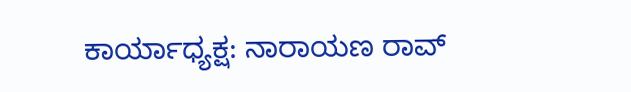ಕಾರ್ಯಾಧ್ಯಕ್ಷ: ನಾರಾಯಣ ರಾವ್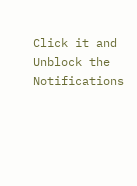Click it and Unblock the Notifications